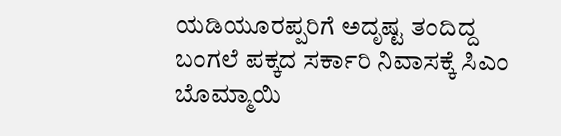ಯಡಿಯೂರಪ್ಪರಿಗೆ ಅದೃಷ್ಟ ತಂದಿದ್ದ ಬಂಗಲೆ ಪಕ್ಕದ ಸರ್ಕಾರಿ ನಿವಾಸಕ್ಕೆ ಸಿಎಂ ಬೊಮ್ಮಾಯಿ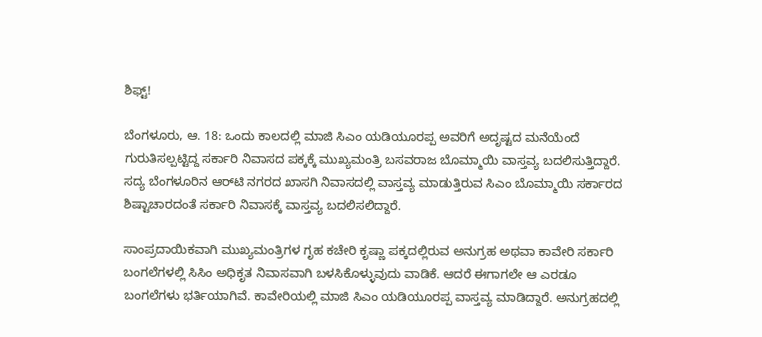ಶಿಫ್ಟ್!

ಬೆಂಗಳೂರು, ಆ. 18: ಒಂದು ಕಾಲದಲ್ಲಿ ಮಾಜಿ ಸಿಎಂ ಯಡಿಯೂರಪ್ಪ ಅವರಿಗೆ ಅದೃಷ್ಟದ ಮನೆಯೆಂದೆ ಗುರುತಿಸಲ್ಪಟ್ಟಿದ್ದ ಸರ್ಕಾರಿ ನಿವಾಸದ ಪಕ್ಕಕ್ಕೆ ಮುಖ್ಯಮಂತ್ರಿ ಬಸವರಾಜ ಬೊಮ್ಮಾಯಿ ವಾಸ್ತವ್ಯ ಬದಲಿಸುತ್ತಿದ್ದಾರೆ. ಸದ್ಯ ಬೆಂಗಳೂರಿನ ಆರ್‌ಟಿ ನಗರದ ಖಾಸಗಿ ನಿವಾಸದಲ್ಲಿ ವಾಸ್ತವ್ಯ ಮಾಡುತ್ತಿರುವ ಸಿಎಂ ಬೊಮ್ಮಾಯಿ ಸರ್ಕಾರದ ಶಿಷ್ಟಾಚಾರದಂತೆ ಸರ್ಕಾರಿ ನಿವಾಸಕ್ಕೆ ವಾಸ್ತವ್ಯ ಬದಲಿಸಲಿದ್ದಾರೆ.

ಸಾಂಪ್ರದಾಯಿಕವಾಗಿ ಮುಖ್ಯಮಂತ್ರಿಗಳ ಗೃಹ ಕಚೇರಿ ಕೃಷ್ಣಾ ಪಕ್ಕದಲ್ಲಿರುವ ಅನುಗ್ರಹ ಅಥವಾ ಕಾವೇರಿ ಸರ್ಕಾರಿ ಬಂಗಲೆಗಳಲ್ಲಿ ಸಿಸಿಂ ಅಧಿಕೃತ ನಿವಾಸವಾಗಿ ಬಳಸಿಕೊಳ್ಳುವುದು ವಾಡಿಕೆ. ಆದರೆ ಈಗಾಗಲೇ ಆ ಎರಡೂ ಬಂಗಲೆಗಳು ಭರ್ತಿಯಾಗಿವೆ. ಕಾವೇರಿಯಲ್ಲಿ ಮಾಜಿ ಸಿಎಂ ಯಡಿಯೂರಪ್ಪ ವಾಸ್ತವ್ಯ ಮಾಡಿದ್ದಾರೆ. ಅನುಗ್ರಹದಲ್ಲಿ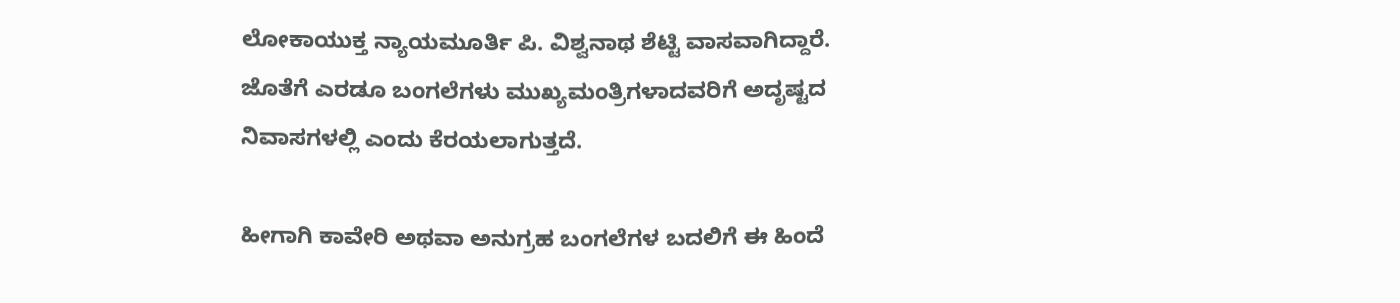ಲೋಕಾಯುಕ್ತ ನ್ಯಾಯಮೂರ್ತಿ ಪಿ. ವಿಶ್ವನಾಥ ಶೆಟ್ಟಿ ವಾಸವಾಗಿದ್ದಾರೆ. ಜೊತೆಗೆ ಎರಡೂ ಬಂಗಲೆಗಳು ಮುಖ್ಯಮಂತ್ರಿಗಳಾದವರಿಗೆ ಅದೃಷ್ಟದ ನಿವಾಸಗಳಲ್ಲಿ ಎಂದು ಕೆರಯಲಾಗುತ್ತದೆ.

ಹೀಗಾಗಿ ಕಾವೇರಿ ಅಥವಾ ಅನುಗ್ರಹ ಬಂಗಲೆಗಳ ಬದಲಿಗೆ ಈ ಹಿಂದೆ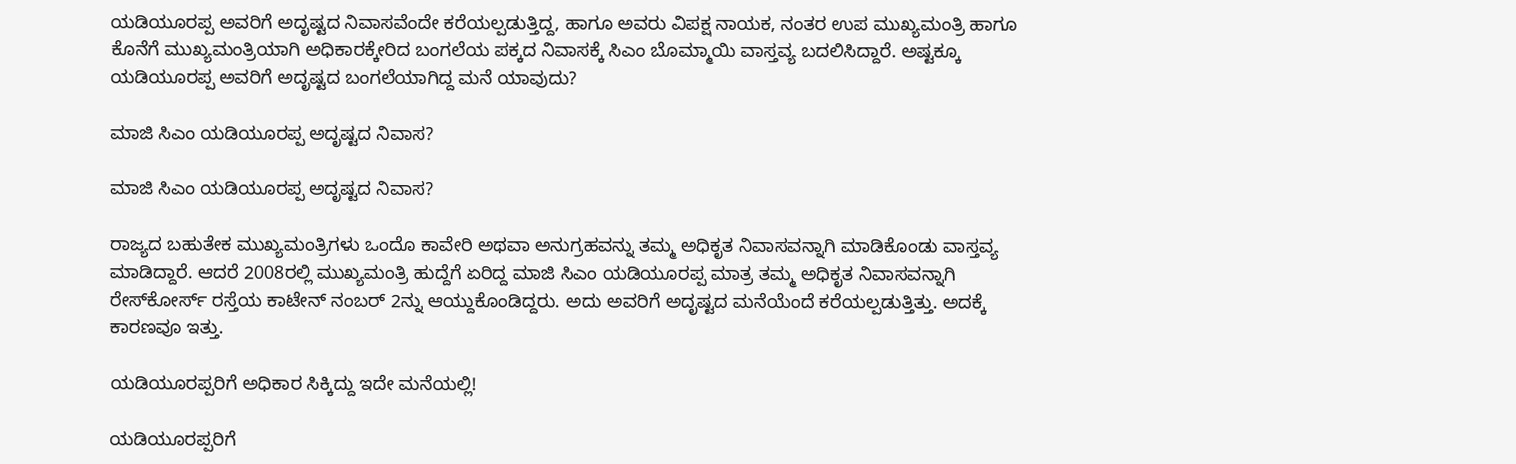ಯಡಿಯೂರಪ್ಪ ಅವರಿಗೆ ಅದೃಷ್ಟದ ನಿವಾಸವೆಂದೇ ಕರೆಯಲ್ಪಡುತ್ತಿದ್ದ, ಹಾಗೂ ಅವರು ವಿಪಕ್ಷ ನಾಯಕ, ನಂತರ ಉಪ ಮುಖ್ಯಮಂತ್ರಿ ಹಾಗೂ ಕೊನೆಗೆ ಮುಖ್ಯಮಂತ್ರಿಯಾಗಿ ಅಧಿಕಾರಕ್ಕೇರಿದ ಬಂಗಲೆಯ ಪಕ್ಕದ ನಿವಾಸಕ್ಕೆ ಸಿಎಂ ಬೊಮ್ಮಾಯಿ ವಾಸ್ತವ್ಯ ಬದಲಿಸಿದ್ದಾರೆ. ಅಷ್ಟಕ್ಕೂ ಯಡಿಯೂರಪ್ಪ ಅವರಿಗೆ ಅದೃಷ್ಟದ ಬಂಗಲೆಯಾಗಿದ್ದ ಮನೆ ಯಾವುದು?

ಮಾಜಿ ಸಿಎಂ ಯಡಿಯೂರಪ್ಪ ಅದೃಷ್ಟದ ನಿವಾಸ?

ಮಾಜಿ ಸಿಎಂ ಯಡಿಯೂರಪ್ಪ ಅದೃಷ್ಟದ ನಿವಾಸ?

ರಾಜ್ಯದ ಬಹುತೇಕ ಮುಖ್ಯಮಂತ್ರಿಗಳು ಒಂದೊ ಕಾವೇರಿ ಅಥವಾ ಅನುಗ್ರಹವನ್ನು ತಮ್ಮ ಅಧಿಕೃತ ನಿವಾಸವನ್ನಾಗಿ ಮಾಡಿಕೊಂಡು ವಾಸ್ತವ್ಯ ಮಾಡಿದ್ದಾರೆ. ಆದರೆ 2008ರಲ್ಲಿ ಮುಖ್ಯಮಂತ್ರಿ ಹುದ್ದೆಗೆ ಏರಿದ್ದ ಮಾಜಿ ಸಿಎಂ ಯಡಿಯೂರಪ್ಪ ಮಾತ್ರ ತಮ್ಮ ಅಧಿಕೃತ ನಿವಾಸವನ್ನಾಗಿ ರೇಸ್‌ಕೋರ್ಸ್‌ ರಸ್ತೆಯ ಕಾಟೇನ್ ನಂಬರ್ 2ನ್ನು ಆಯ್ದುಕೊಂಡಿದ್ದರು. ಅದು ಅವರಿಗೆ ಅದೃಷ್ಟದ ಮನೆಯೆಂದೆ ಕರೆಯಲ್ಪಡುತ್ತಿತ್ತು. ಅದಕ್ಕೆ ಕಾರಣವೂ ಇತ್ತು.

ಯಡಿಯೂರಪ್ಪರಿಗೆ ಅಧಿಕಾರ ಸಿಕ್ಕಿದ್ದು ಇದೇ ಮನೆಯಲ್ಲಿ!

ಯಡಿಯೂರಪ್ಪರಿಗೆ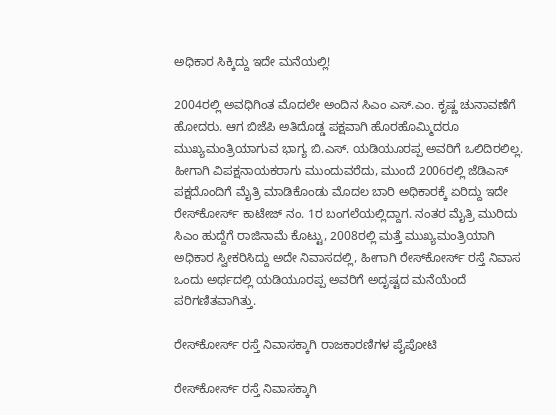ಅಧಿಕಾರ ಸಿಕ್ಕಿದ್ದು ಇದೇ ಮನೆಯಲ್ಲಿ!

2004ರಲ್ಲಿ ಅವಧಿಗಿಂತ ಮೊದಲೇ ಅಂದಿನ ಸಿಎಂ ಎಸ್‌.ಎಂ. ಕೃಷ್ಣ ಚುನಾವಣೆಗೆ ಹೋದರು. ಆಗ ಬಿಜೆಪಿ ಅತಿದೊಡ್ಡ ಪಕ್ಷವಾಗಿ ಹೊರಹೊಮ್ಮಿದರೂ ಮುಖ್ಯಮಂತ್ರಿಯಾಗುವ ಭಾಗ್ಯ ಬಿ.ಎಸ್. ಯಡಿಯೂರಪ್ಪ ಅವರಿಗೆ ಒಲಿದಿರಲಿಲ್ಲ. ಹೀಗಾಗಿ ವಿಪಕ್ಷನಾಯಕರಾಗು ಮುಂದುವರೆದು, ಮುಂದೆ 2006ರಲ್ಲಿ ಜೆಡಿಎಸ್ ಪಕ್ಷದೊಂದಿಗೆ ಮೈತ್ರಿ ಮಾಡಿಕೊಂಡು ಮೊದಲ ಬಾರಿ ಅಧಿಕಾರಕ್ಕೆ ಏರಿದ್ದು ಇದೇ ರೇಸ್‌ಕೋರ್ಸ್‌ ಕಾಟೇಜ್ ನಂ. 1ರ ಬಂಗಲೆಯಲ್ಲಿದ್ದಾಗ. ನಂತರ ಮೈತ್ರಿ ಮುರಿದು ಸಿಎಂ ಹುದ್ದೆಗೆ ರಾಜಿನಾಮೆ ಕೊಟ್ಟು, 2008ರಲ್ಲಿ ಮತ್ತೆ ಮುಖ್ಯಮಂತ್ರಿಯಾಗಿ ಅಧಿಕಾರ ಸ್ವೀಕರಿಸಿದ್ದು ಅದೇ ನಿವಾಸದಲ್ಲಿ, ಹೀಗಾಗಿ ರೇಸ್‌ಕೋರ್ಸ್‌ ರಸ್ತೆ ನಿವಾಸ ಒಂದು ಅರ್ಥದಲ್ಲಿ ಯಡಿಯೂರಪ್ಪ ಅವರಿಗೆ ಅದೃಷ್ಟದ ಮನೆಯೆಂದೆ ಪರಿಗಣಿತವಾಗಿತ್ತು.

ರೇಸ್‌ಕೋರ್ಸ್ ರಸ್ತೆ ನಿವಾಸಕ್ಕಾಗಿ ರಾಜಕಾರಣಿಗಳ ಪೈಪೋಟಿ

ರೇಸ್‌ಕೋರ್ಸ್ ರಸ್ತೆ ನಿವಾಸಕ್ಕಾಗಿ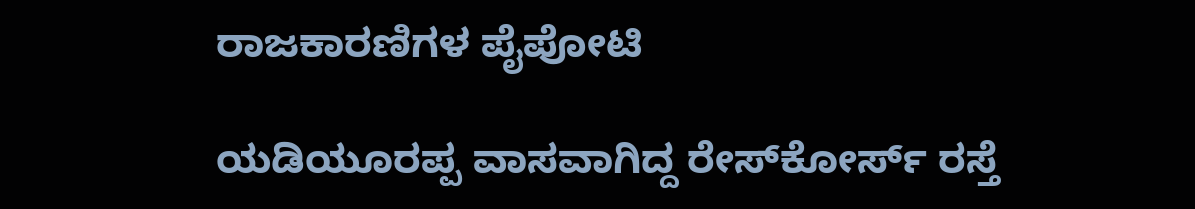ರಾಜಕಾರಣಿಗಳ ಪೈಪೋಟಿ

ಯಡಿಯೂರಪ್ಪ ವಾಸವಾಗಿದ್ದ ರೇಸ್‌ಕೋರ್ಸ್‌ ರಸ್ತೆ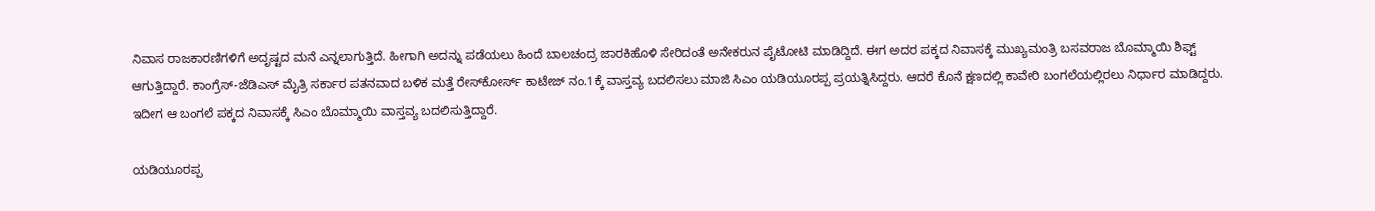ನಿವಾಸ ರಾಜಕಾರಣಿಗಳಿಗೆ ಅದೃಷ್ಟದ ಮನೆ ಎನ್ನಲಾಗುತ್ತಿದೆ. ಹೀಗಾಗಿ ಅದನ್ನು ಪಡೆಯಲು ಹಿಂದೆ ಬಾಲಚಂದ್ರ ಜಾರಕಿಹೊಳಿ ಸೇರಿದಂತೆ ಅನೇಕರುನ ಪೈಟೋಟಿ ಮಾಡಿದ್ದಿದೆ. ಈಗ ಅದರ ಪಕ್ಕದ ನಿವಾಸಕ್ಕೆ ಮುಖ್ಯಮಂತ್ರಿ ಬಸವರಾಜ ಬೊಮ್ಮಾಯಿ ಶಿಫ್ಟ್ ಆಗುತ್ತಿದ್ದಾರೆ. ಕಾಂಗ್ರೆಸ್-ಜೆಡಿಎಸ್ ಮೈತ್ರಿ ಸರ್ಕಾರ ಪತನವಾದ ಬಳಿಕ ಮತ್ತೆ ರೇಸ್‌ಕೋರ್ಸ್‌ ಕಾಟೇಜ್ ನಂ.1ಕ್ಕೆ ವಾಸ್ತವ್ಯ ಬದಲಿಸಲು ಮಾಜಿ ಸಿಎಂ ಯಡಿಯೂರಪ್ಪ ಪ್ರಯತ್ನಿಸಿದ್ದರು. ಆದರೆ ಕೊನೆ ಕ್ಷಣದಲ್ಲಿ ಕಾವೇರಿ ಬಂಗಲೆಯಲ್ಲಿರಲು ನಿರ್ಧಾರ ಮಾಡಿದ್ದರು. ಇದೀಗ ಆ ಬಂಗಲೆ ಪಕ್ಕದ ನಿವಾಸಕ್ಕೆ ಸಿಎಂ ಬೊಮ್ಮಾಯಿ ವಾಸ್ತವ್ಯ ಬದಲಿಸುತ್ತಿದ್ದಾರೆ.

ಯಡಿಯೂರಪ್ಪ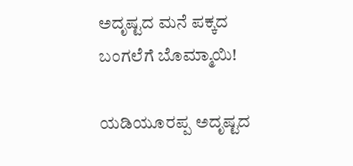ಅದೃಷ್ಟದ ಮನೆ ಪಕ್ಕದ ಬಂಗಲೆಗೆ ಬೊಮ್ಮಾಯಿ!

ಯಡಿಯೂರಪ್ಪ ಅದೃಷ್ಟದ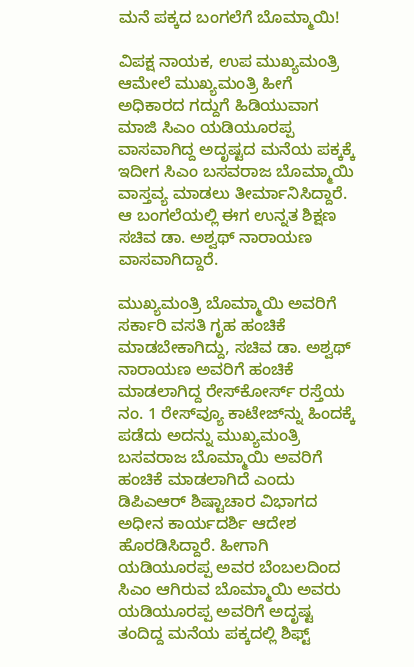ಮನೆ ಪಕ್ಕದ ಬಂಗಲೆಗೆ ಬೊಮ್ಮಾಯಿ!

ವಿಪಕ್ಷ ನಾಯಕ, ಉಪ ಮುಖ್ಯಮಂತ್ರಿ ಆಮೇಲೆ ಮುಖ್ಯಮಂತ್ರಿ ಹೀಗೆ ಅಧಿಕಾರದ ಗದ್ದುಗೆ ಹಿಡಿಯುವಾಗ ಮಾಜಿ ಸಿಎಂ ಯಡಿಯೂರಪ್ಪ ವಾಸವಾಗಿದ್ದ ಅದೃಷ್ಟದ ಮನೆಯ ಪಕ್ಕಕ್ಕೆ ಇದೀಗ ಸಿಎಂ ಬಸವರಾಜ ಬೊಮ್ಮಾಯಿ ವಾಸ್ತವ್ಯ ಮಾಡಲು ತೀರ್ಮಾನಿಸಿದ್ದಾರೆ. ಆ ಬಂಗಲೆಯಲ್ಲಿ ಈಗ ಉನ್ನತ ಶಿಕ್ಷಣ ಸಚಿವ ಡಾ. ಅಶ್ವಥ್ ನಾರಾಯಣ ವಾಸವಾಗಿದ್ದಾರೆ.

ಮುಖ್ಯಮಂತ್ರಿ ಬೊಮ್ಮಾಯಿ ಅವರಿಗೆ ಸರ್ಕಾರಿ ವಸತಿ ಗೃಹ ಹಂಚಿಕೆ ಮಾಡಬೇಕಾಗಿದ್ದು, ಸಚಿವ ಡಾ. ಅಶ್ವಥ್ ನಾರಾಯಣ ಅವರಿಗೆ ಹಂಚಿಕೆ ಮಾಡಲಾಗಿದ್ದ ರೇಸ್‌ಕೋರ್ಸ್‌ ರಸ್ತೆಯ ನಂ. 1 ರೇಸ್‌ವ್ಯೂ ಕಾಟೇಜ್‌ನ್ನು ಹಿಂದಕ್ಕೆ ಪಡೆದು ಅದನ್ನು ಮುಖ್ಯಮಂತ್ರಿ ಬಸವರಾಜ ಬೊಮ್ಮಾಯಿ ಅವರಿಗೆ ಹಂಚಿಕೆ ಮಾಡಲಾಗಿದೆ ಎಂದು ಡಿಪಿಎಆರ್ ಶಿಷ್ಟಾಚಾರ ವಿಭಾಗದ ಅಧೀನ ಕಾರ್ಯದರ್ಶಿ ಆದೇಶ ಹೊರಡಿಸಿದ್ದಾರೆ. ಹೀಗಾಗಿ ಯಡಿಯೂರಪ್ಪ ಅವರ ಬೆಂಬಲದಿಂದ ಸಿಎಂ ಆಗಿರುವ ಬೊಮ್ಮಾಯಿ ಅವರು ಯಡಿಯೂರಪ್ಪ ಅವರಿಗೆ ಅದೃಷ್ಟ ತಂದಿದ್ದ ಮನೆಯ ಪಕ್ಕದಲ್ಲಿ ಶಿಫ್ಟ್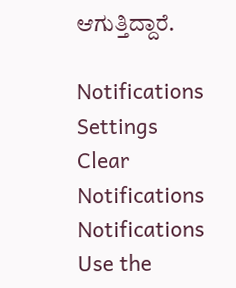ಆಗುತ್ತಿದ್ದಾರೆ.

Notifications
Settings
Clear Notifications
Notifications
Use the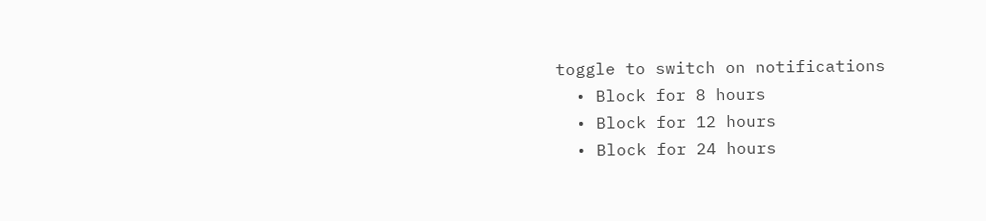toggle to switch on notifications
  • Block for 8 hours
  • Block for 12 hours
  • Block for 24 hours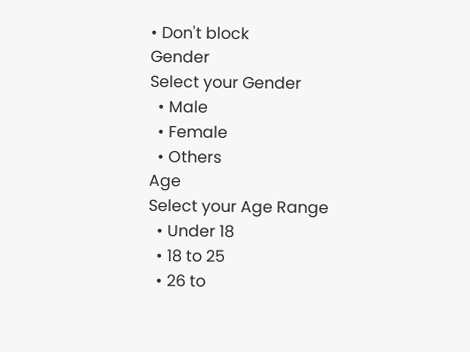• Don't block
Gender
Select your Gender
  • Male
  • Female
  • Others
Age
Select your Age Range
  • Under 18
  • 18 to 25
  • 26 to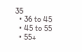35
  • 36 to 45
  • 45 to 55
  • 55+